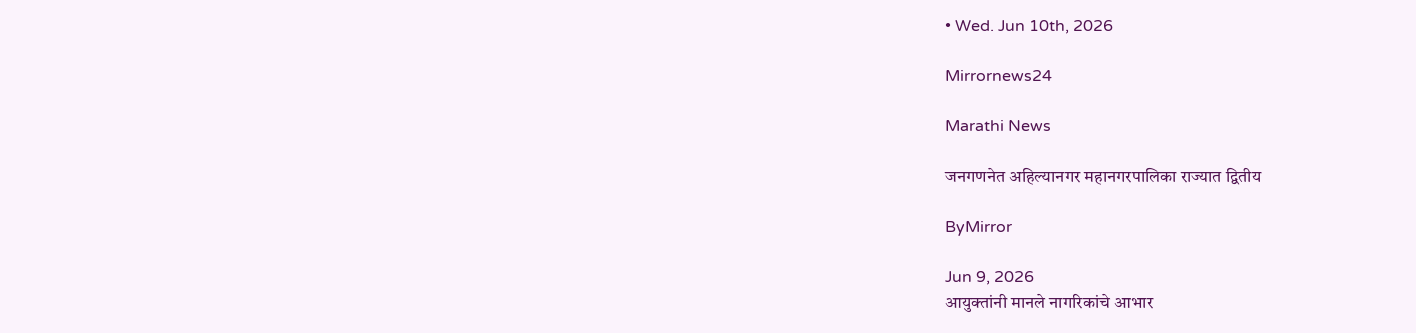• Wed. Jun 10th, 2026

Mirrornews24

Marathi News

जनगणनेत अहिल्यानगर महानगरपालिका राज्यात द्वितीय

ByMirror

Jun 9, 2026
आयुक्तांनी मानले नागरिकांचे आभार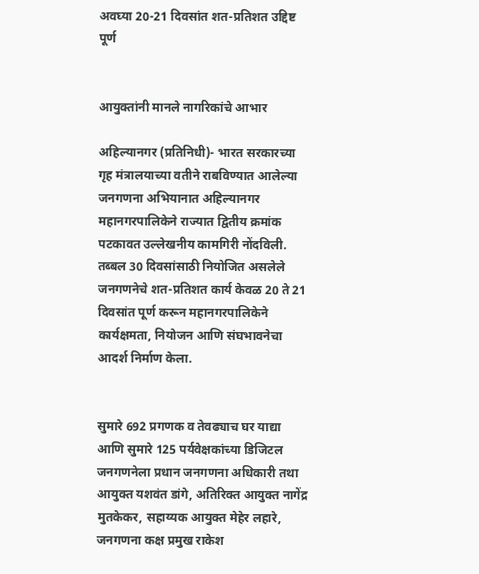अवघ्या 20-21 दिवसांत शत-प्रतिशत उद्दिष्ट पूर्ण


आयुक्तांनी मानले नागरिकांचे आभार

अहिल्यानगर (प्रतिनिधी)- भारत सरकारच्या गृह मंत्रालयाच्या वतीने राबविण्यात आलेल्या जनगणना अभियानात अहिल्यानगर महानगरपालिकेने राज्यात द्वितीय क्रमांक पटकावत उल्लेखनीय कामगिरी नोंदविली. तब्बल 30 दिवसांसाठी नियोजित असलेले जनगणनेचे शत-प्रतिशत कार्य केवळ 20 ते 21 दिवसांत पूर्ण करून महानगरपालिकेने कार्यक्षमता, नियोजन आणि संघभावनेचा आदर्श निर्माण केला.


सुमारे 692 प्रगणक व तेवढ्याच घर याद्या आणि सुमारे 125 पर्यवेक्षकांच्या डिजिटल जनगणनेला प्रधान जनगणना अधिकारी तथा आयुक्त यशवंत डांगे, अतिरिक्त आयुक्त नागेंद्र मुतकेकर, सहाय्यक आयुक्त मेहेर लहारे, जनगणना कक्ष प्रमुख राकेश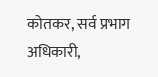कोतकर, सर्व प्रभाग अधिकारी,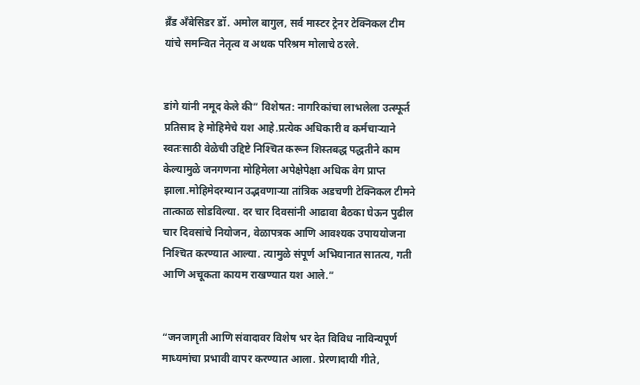ब्रँड अँबेसिडर डॉ. अमोल बागुल, सर्व मास्टर ट्रेनर टेक्निकल टीम यांचे समन्वित नेतृत्व व अथक परिश्रम मोलाचे ठरले.


डांगे यांनी नमूद केले की” विशेषत: नागरिकांचा लाभलेला उत्स्फूर्त प्रतिसाद हे मोहिमेचे यश आहे.प्रत्येक अधिकारी व कर्मचाऱ्याने स्वतःसाठी वेळेची उद्दिष्टे निश्‍चित करून शिस्तबद्ध पद्धतीने काम केल्यामुळे जनगणना मोहिमेला अपेक्षेपेक्षा अधिक वेग प्राप्त झाला.मोहिमेदरम्यान उद्भवणाऱ्या तांत्रिक अडचणी टेक्निकल टीमने तात्काळ सोडविल्या. दर चार दिवसांनी आढावा बैठका घेऊन पुढील चार दिवसांचे नियोजन, वेळापत्रक आणि आवश्‍यक उपाययोजना निश्‍चित करण्यात आल्या. त्यामुळे संपूर्ण अभियानात सातत्य, गती आणि अचूकता कायम राखण्यात यश आले.”


“जनजागृती आणि संवादावर विशेष भर देत विविध नाविन्यपूर्ण माध्यमांचा प्रभावी वापर करण्यात आला. प्रेरणादायी गीते,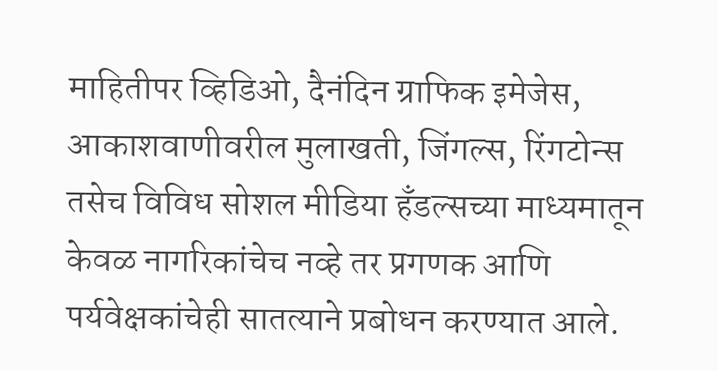माहितीपर व्हिडिओ, दैनंदिन ग्राफिक इमेजेस, आकाशवाणीवरील मुलाखती, जिंगल्स, रिंगटोन्स तसेच विविध सोशल मीडिया हँडल्सच्या माध्यमातून केवळ नागरिकांचेच नव्हे तर प्रगणक आणि पर्यवेक्षकांचेही सातत्याने प्रबोधन करण्यात आले.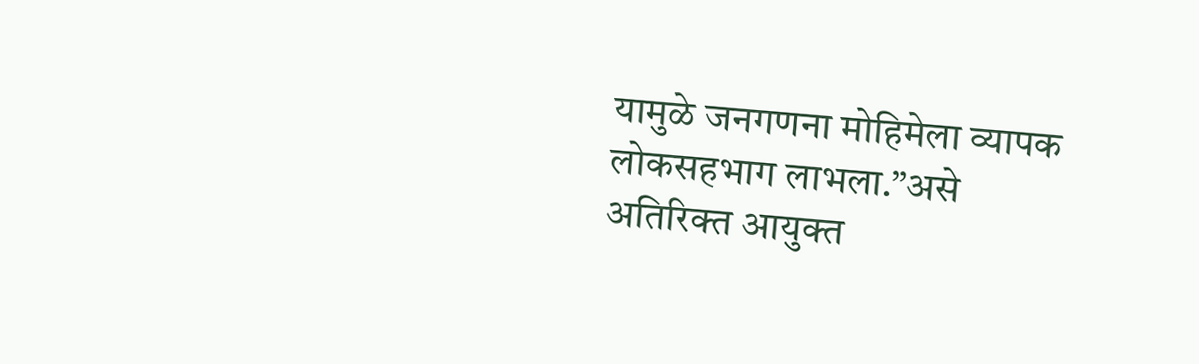यामुळे जनगणना मोहिमेला व्यापक लोकसहभाग लाभला.”असे अतिरिक्त आयुक्त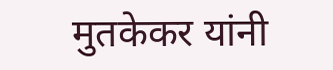मुतकेकर यांनी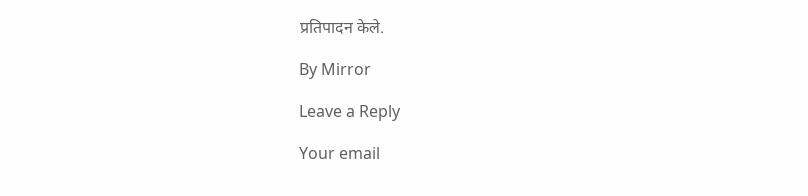प्रतिपादन केले.

By Mirror

Leave a Reply

Your email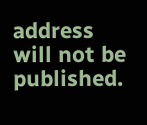address will not be published.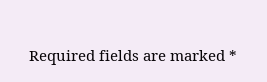Required fields are marked *